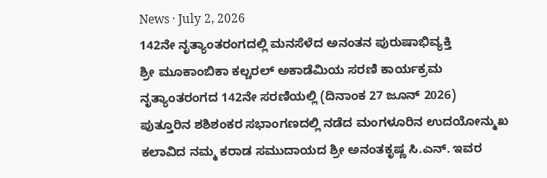News · July 2, 2026
142ನೇ ನೃತ್ಯಾಂತರಂಗದಲ್ಲಿ ಮನಸೆಳೆದ ಅನಂತನ ಪುರುಷಾಭಿವ್ಯಕ್ತಿ
ಶ್ರೀ ಮೂಕಾಂಬಿಕಾ ಕಲ್ಚರಲ್ ಅಕಾಡೆಮಿಯ ಸರಣಿ ಕಾರ್ಯಕ್ರಮ ನೃತ್ಯಾಂತರಂಗದ 142ನೇ ಸರಣಿಯಲ್ಲಿ (ದಿನಾಂಕ 27 ಜೂನ್ 2026) ಪುತ್ತೂರಿನ ಶಶಿಶಂಕರ ಸಭಾಂಗಣದಲ್ಲಿ ನಡೆದ ಮಂಗಳೂರಿನ ಉದಯೋನ್ಮುಖ ಕಲಾವಿದ ನಮ್ಮ ಕರಾಡ ಸಮುದಾಯದ ಶ್ರೀ ಅನಂತಕೃಷ್ಣ ಸಿ.ಎನ್. ಇವರ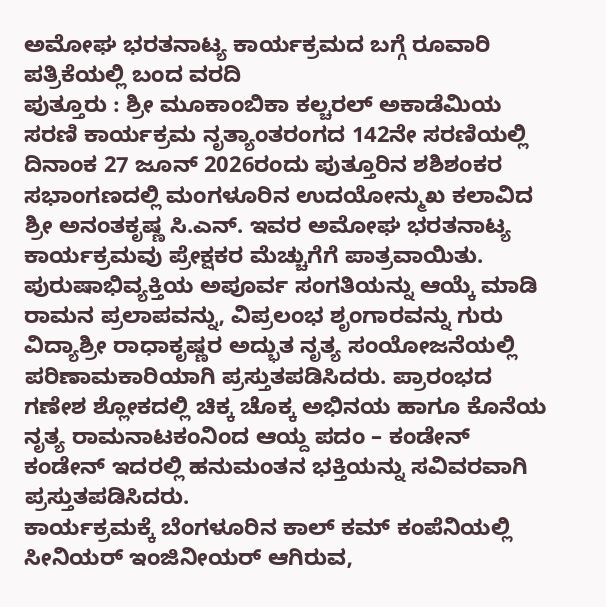ಅಮೋಘ ಭರತನಾಟ್ಯ ಕಾರ್ಯಕ್ರಮದ ಬಗ್ಗೆ ರೂವಾರಿ ಪತ್ರಿಕೆಯಲ್ಲಿ ಬಂದ ವರದಿ
ಪುತ್ತೂರು : ಶ್ರೀ ಮೂಕಾಂಬಿಕಾ ಕಲ್ಚರಲ್ ಅಕಾಡೆಮಿಯ ಸರಣಿ ಕಾರ್ಯಕ್ರಮ ನೃತ್ಯಾಂತರಂಗದ 142ನೇ ಸರಣಿಯಲ್ಲಿ ದಿನಾಂಕ 27 ಜೂನ್ 2026ರಂದು ಪುತ್ತೂರಿನ ಶಶಿಶಂಕರ ಸಭಾಂಗಣದಲ್ಲಿ ಮಂಗಳೂರಿನ ಉದಯೋನ್ಮುಖ ಕಲಾವಿದ ಶ್ರೀ ಅನಂತಕೃಷ್ಣ ಸಿ.ಎನ್. ಇವರ ಅಮೋಘ ಭರತನಾಟ್ಯ ಕಾರ್ಯಕ್ರಮವು ಪ್ರೇಕ್ಷಕರ ಮೆಚ್ಚುಗೆಗೆ ಪಾತ್ರವಾಯಿತು.
ಪುರುಷಾಭಿವ್ಯಕ್ತಿಯ ಅಪೂರ್ವ ಸಂಗತಿಯನ್ನು ಆಯ್ಕೆ ಮಾಡಿ ರಾಮನ ಪ್ರಲಾಪವನ್ನು, ವಿಪ್ರಲಂಭ ಶೃಂಗಾರವನ್ನು ಗುರು ವಿದ್ಯಾಶ್ರೀ ರಾಧಾಕೃಷ್ಣರ ಅದ್ಭುತ ನೃತ್ಯ ಸಂಯೋಜನೆಯಲ್ಲಿ ಪರಿಣಾಮಕಾರಿಯಾಗಿ ಪ್ರಸ್ತುತಪಡಿಸಿದರು. ಪ್ರಾರಂಭದ ಗಣೇಶ ಶ್ಲೋಕದಲ್ಲಿ ಚಿಕ್ಕ ಚೊಕ್ಕ ಅಭಿನಯ ಹಾಗೂ ಕೊನೆಯ ನೃತ್ಯ ರಾಮನಾಟಕಂನಿಂದ ಆಯ್ದ ಪದಂ – ಕಂಡೇನ್ ಕಂಡೇನ್ ಇದರಲ್ಲಿ ಹನುಮಂತನ ಭಕ್ತಿಯನ್ನು ಸವಿವರವಾಗಿ ಪ್ರಸ್ತುತಪಡಿಸಿದರು.
ಕಾರ್ಯಕ್ರಮಕ್ಕೆ ಬೆಂಗಳೂರಿನ ಕಾಲ್ ಕಮ್ ಕಂಪೆನಿಯಲ್ಲಿ ಸೀನಿಯರ್ ಇಂಜಿನೀಯರ್ ಆಗಿರುವ,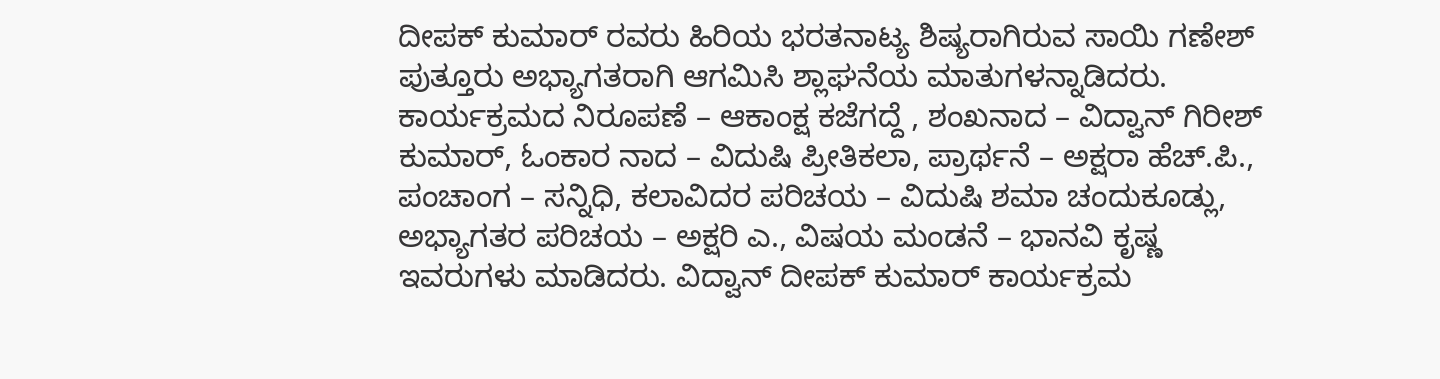ದೀಪಕ್ ಕುಮಾರ್ ರವರು ಹಿರಿಯ ಭರತನಾಟ್ಯ ಶಿಷ್ಯರಾಗಿರುವ ಸಾಯಿ ಗಣೇಶ್ ಪುತ್ತೂರು ಅಭ್ಯಾಗತರಾಗಿ ಆಗಮಿಸಿ ಶ್ಲಾಘನೆಯ ಮಾತುಗಳನ್ನಾಡಿದರು. ಕಾರ್ಯಕ್ರಮದ ನಿರೂಪಣೆ – ಆಕಾಂಕ್ಷ ಕಜೆಗದ್ದೆ , ಶಂಖನಾದ – ವಿದ್ವಾನ್ ಗಿರೀಶ್ ಕುಮಾರ್, ಓಂಕಾರ ನಾದ – ವಿದುಷಿ ಪ್ರೀತಿಕಲಾ, ಪ್ರಾರ್ಥನೆ – ಅಕ್ಷರಾ ಹೆಚ್.ಪಿ., ಪಂಚಾಂಗ – ಸನ್ನಿಧಿ, ಕಲಾವಿದರ ಪರಿಚಯ – ವಿದುಷಿ ಶಮಾ ಚಂದುಕೂಡ್ಲು, ಅಭ್ಯಾಗತರ ಪರಿಚಯ – ಅಕ್ಷರಿ ಎ., ವಿಷಯ ಮಂಡನೆ – ಭಾನವಿ ಕೃಷ್ಣ ಇವರುಗಳು ಮಾಡಿದರು. ವಿದ್ವಾನ್ ದೀಪಕ್ ಕುಮಾರ್ ಕಾರ್ಯಕ್ರಮ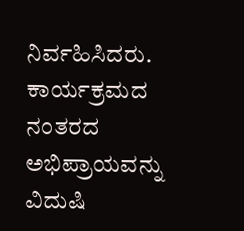ನಿರ್ವಹಿಸಿದರು. ಕಾರ್ಯಕ್ರಮದ ನಂತರದ ಅಭಿಪ್ರಾಯವನ್ನು ವಿದುಷಿ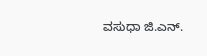ವಸುಧಾ ಜಿ.ಎನ್.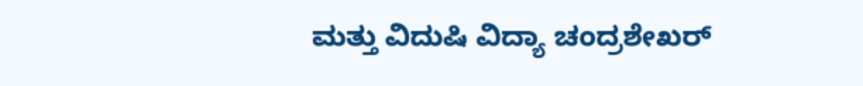ಮತ್ತು ವಿದುಷಿ ವಿದ್ಯಾ ಚಂದ್ರಶೇಖರ್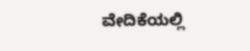ವೇದಿಕೆಯಲ್ಲಿ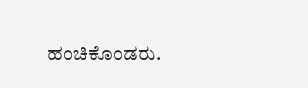ಹಂಚಿಕೊಂಡರು.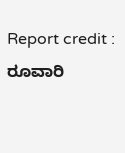Report credit : ರೂವಾರಿ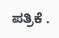ಪತ್ರಿಕೆ .